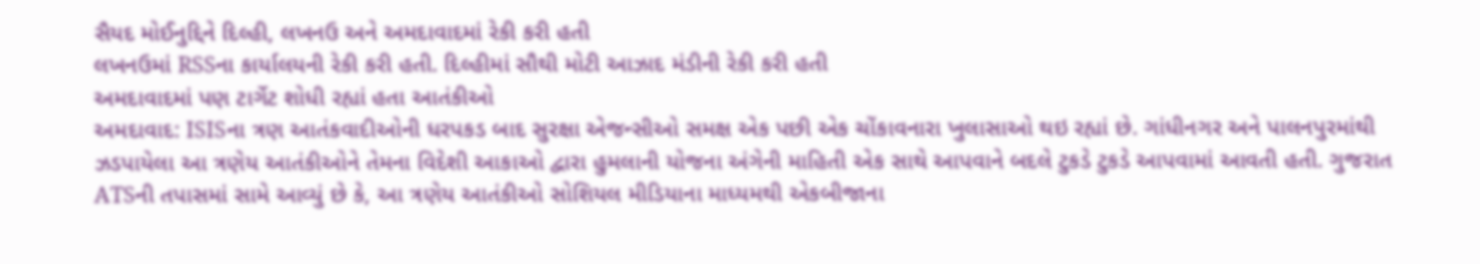સૈયદ મોઈનુદ્દિને દિલ્હી, લખનઉ અને અમદાવાદમાં રેકી કરી હતી
લખનઉમાં RSSના કાર્યાલયની રેકી કરી હતી. દિલ્હીમાં સૌથી મોટી આઝાદ મંડીની રેકી કરી હતી
અમદાવાદમાં પણ ટાર્ગેટ શોધી રહ્યાં હતા આતંકીઓ
અમદાવાદ: ISISના ત્રણ આતંકવાદીઓની ધરપકડ બાદ સુરક્ષા એજન્સીઓ સમક્ષ એક પછી એક ચોંકાવનારા ખુલાસાઓ થઇ રહ્યાં છે. ગાંધીનગર અને પાલનપુરમાંથી ઝડપાયેલા આ ત્રણેય આતંકીઓને તેમના વિદેશી આકાઓ દ્વારા હુમલાની યોજના અંગેની માહિતી એક સાથે આપવાને બદલે ટુકડે ટુકડે આપવામાં આવતી હતી. ગુજરાત ATSની તપાસમાં સામે આવ્યું છે કે, આ ત્રણેય આતંકીઓ સોશિયલ મીડિયાના માધ્યમથી એકબીજાના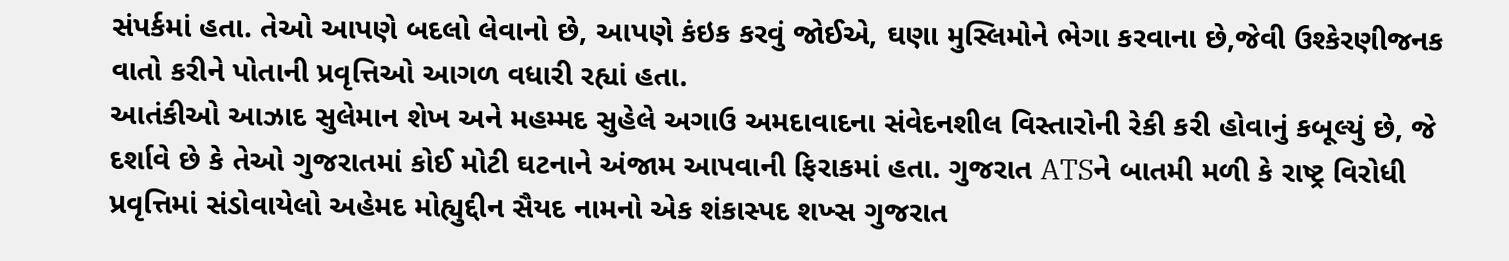સંપર્કમાં હતા. તેઓ આપણે બદલો લેવાનો છે, આપણે કંઇક કરવું જોઈએ, ઘણા મુસ્લિમોને ભેગા કરવાના છે,જેવી ઉશ્કેરણીજનક વાતો કરીને પોતાની પ્રવૃત્તિઓ આગળ વધારી રહ્યાં હતા.
આતંકીઓ આઝાદ સુલેમાન શેખ અને મહમ્મદ સુહેલે અગાઉ અમદાવાદના સંવેદનશીલ વિસ્તારોની રેકી કરી હોવાનું કબૂલ્યું છે, જે દર્શાવે છે કે તેઓ ગુજરાતમાં કોઈ મોટી ઘટનાને અંજામ આપવાની ફિરાકમાં હતા. ગુજરાત ATSને બાતમી મળી કે રાષ્ટ્ર વિરોધી પ્રવૃત્તિમાં સંડોવાયેલો અહેમદ મોહ્યુદ્દીન સૈયદ નામનો એક શંકાસ્પદ શખ્સ ગુજરાત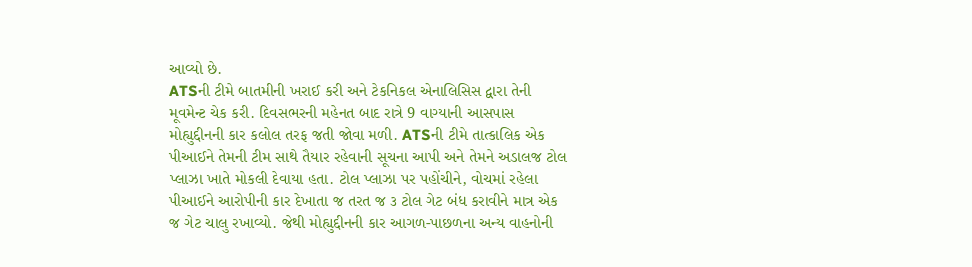આવ્યો છે.
ATSની ટીમે બાતમીની ખરાઈ કરી અને ટેકનિકલ એનાલિસિસ દ્વારા તેની મૂવમેન્ટ ચેક કરી. દિવસભરની મહેનત બાદ રાત્રે 9 વાગ્યાની આસપાસ મોહ્યુદ્દીનની કાર કલોલ તરફ જતી જોવા મળી. ATSની ટીમે તાત્કાલિક એક પીઆઈને તેમની ટીમ સાથે તૈયાર રહેવાની સૂચના આપી અને તેમને અડાલજ ટોલ પ્લાઝા ખાતે મોકલી દેવાયા હતા. ટોલ પ્લાઝા પર પહોંચીને, વોચમાં રહેલા પીઆઈને આરોપીની કાર દેખાતા જ તરત જ ૩ ટોલ ગેટ બંધ કરાવીને માત્ર એક જ ગેટ ચાલુ રખાવ્યો. જેથી મોહ્યુદ્દીનની કાર આગળ-પાછળના અન્ય વાહનોની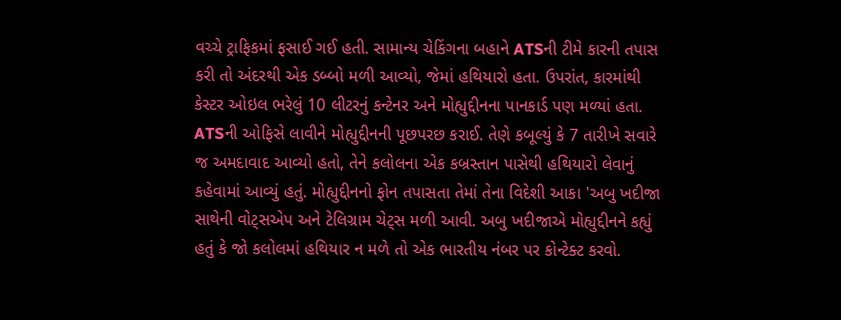વચ્ચે ટ્રાફિકમાં ફસાઈ ગઈ હતી. સામાન્ય ચેકિંગના બહાને ATSની ટીમે કારની તપાસ કરી તો અંદરથી એક ડબ્બો મળી આવ્યો, જેમાં હથિયારો હતા. ઉપરાંત, કારમાંથી કેસ્ટર ઓઇલ ભરેલું 10 લીટરનું કન્ટેનર અને મોહ્યુદ્દીનના પાનકાર્ડ પણ મળ્યાં હતા.
ATSની ઓફિસે લાવીને મોહ્યુદ્દીનની પૂછપરછ કરાઈ. તેણે કબૂલ્યું કે 7 તારીખે સવારે જ અમદાવાદ આવ્યો હતો, તેને કલોલના એક કબ્રસ્તાન પાસેથી હથિયારો લેવાનું કહેવામાં આવ્યું હતું. મોહ્યુદ્દીનનો ફોન તપાસતા તેમાં તેના વિદેશી આકા 'અબુ ખદીજા સાથેની વોટ્સએપ અને ટેલિગ્રામ ચેટ્સ મળી આવી. અબુ ખદીજાએ મોહ્યુદ્દીનને કહ્યું હતું કે જો કલોલમાં હથિયાર ન મળે તો એક ભારતીય નંબર પર કોન્ટેક્ટ કરવો.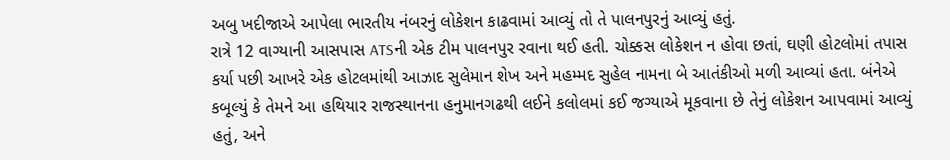અબુ ખદીજાએ આપેલા ભારતીય નંબરનું લોકેશન કાઢવામાં આવ્યું તો તે પાલનપુરનું આવ્યું હતું.
રાત્રે 12 વાગ્યાની આસપાસ ATSની એક ટીમ પાલનપુર રવાના થઈ હતી. ચોક્કસ લોકેશન ન હોવા છતાં, ઘણી હોટલોમાં તપાસ કર્યા પછી આખરે એક હોટલમાંથી આઝાદ સુલેમાન શેખ અને મહમ્મદ સુહેલ નામના બે આતંકીઓ મળી આવ્યાં હતા. બંનેએ કબૂલ્યું કે તેમને આ હથિયાર રાજસ્થાનના હનુમાનગઢથી લઈને કલોલમાં કઈ જગ્યાએ મૂકવાના છે તેનું લોકેશન આપવામાં આવ્યું હતું, અને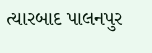ત્યારબાદ પાલનપુર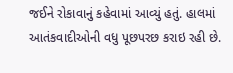જઈને રોકાવાનું કહેવામાં આવ્યું હતું. હાલમાં આતંકવાદીઓની વધુ પૂછપરછ કરાઇ રહી છે.